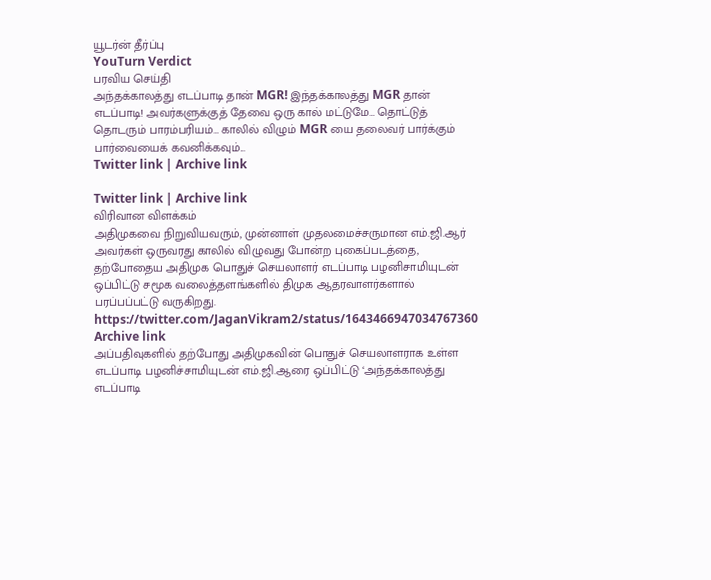யூடர்ன் தீர்ப்பு
YouTurn Verdict
பரவிய செய்தி
அந்தக்காலத்து எடப்பாடி தான் MGR! இந்தக்காலத்து MGR தான் எடப்பாடி! அவர்களுக்குத் தேவை ஒரு கால் மட்டுமே… தொட்டுத் தொடரும் பாரம்பரியம்… காலில் விழும் MGR யை தலைவர் பார்க்கும் பார்வையைக் கவனிக்கவும்...
Twitter link | Archive link

Twitter link | Archive link
விரிவான விளக்கம்
அதிமுகவை நிறுவியவரும், முன்னாள் முதலமைச்சருமான எம்.ஜி.ஆர் அவர்கள் ஒருவரது காலில் விழுவது போன்ற புகைப்படத்தை, தற்போதைய அதிமுக பொதுச் செயலாளர் எடப்பாடி பழனிசாமியுடன் ஒப்பிட்டு சமூக வலைத்தளங்களில் திமுக ஆதரவாளர்களால் பரப்பப்பட்டு வருகிறது.
https://twitter.com/JaganVikram2/status/1643466947034767360
Archive link
அப்பதிவுகளில் தற்போது அதிமுகவின் பொதுச் செயலாளராக உள்ள எடப்பாடி பழனிச்சாமியுடன் எம்.ஜி.ஆரை ஒப்பிட்டு ‘அந்தக்காலத்து எடப்பாடி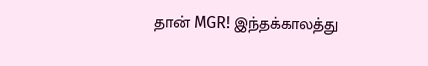தான் MGR! இந்தக்காலத்து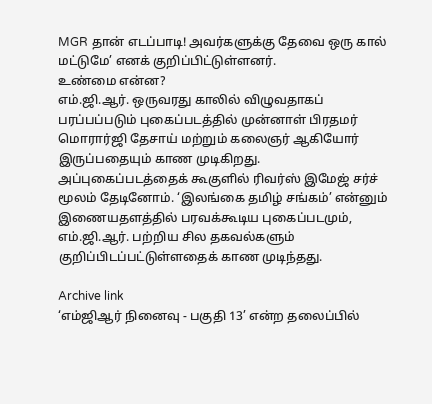MGR தான் எடப்பாடி! அவர்களுக்கு தேவை ஒரு கால் மட்டுமே’ எனக் குறிப்பிட்டுள்ளனர்.
உண்மை என்ன?
எம்.ஜி.ஆர். ஒருவரது காலில் விழுவதாகப் பரப்பப்படும் புகைப்படத்தில் முன்னாள் பிரதமர் மொரார்ஜி தேசாய் மற்றும் கலைஞர் ஆகியோர் இருப்பதையும் காண முடிகிறது.
அப்புகைப்படத்தைக் கூகுளில் ரிவர்ஸ் இமேஜ் சர்ச் மூலம் தேடினோம். ‘இலங்கை தமிழ் சங்கம்’ என்னும் இணையதளத்தில் பரவக்கூடிய புகைப்படமும், எம்.ஜி.ஆர். பற்றிய சில தகவல்களும் குறிப்பிடப்பட்டுள்ளதைக் காண முடிந்தது.

Archive link
‘எம்ஜிஆர் நினைவு - பகுதி 13’ என்ற தலைப்பில்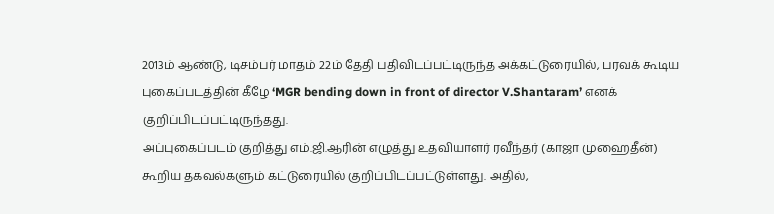2013ம் ஆண்டு, டிசம்பர் மாதம் 22ம் தேதி பதிவிடப்பட்டிருந்த அக்கட்டுரையில், பரவக் கூடிய புகைப்படத்தின் கீழே ‘MGR bending down in front of director V.Shantaram’ எனக் குறிப்பிடப்பட்டிருந்தது.
அப்புகைப்படம் குறித்து எம்.ஜி.ஆரின் எழுத்து உதவியாளர் ரவீந்தர் (காஜா முஹைதீன்) கூறிய தகவல்களும் கட்டுரையில் குறிப்பிடப்பட்டுள்ளது. அதில்,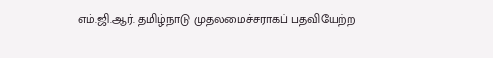எம்.ஜி.ஆர். தமிழ்நாடு முதலமைச்சராகப் பதவியேற்ற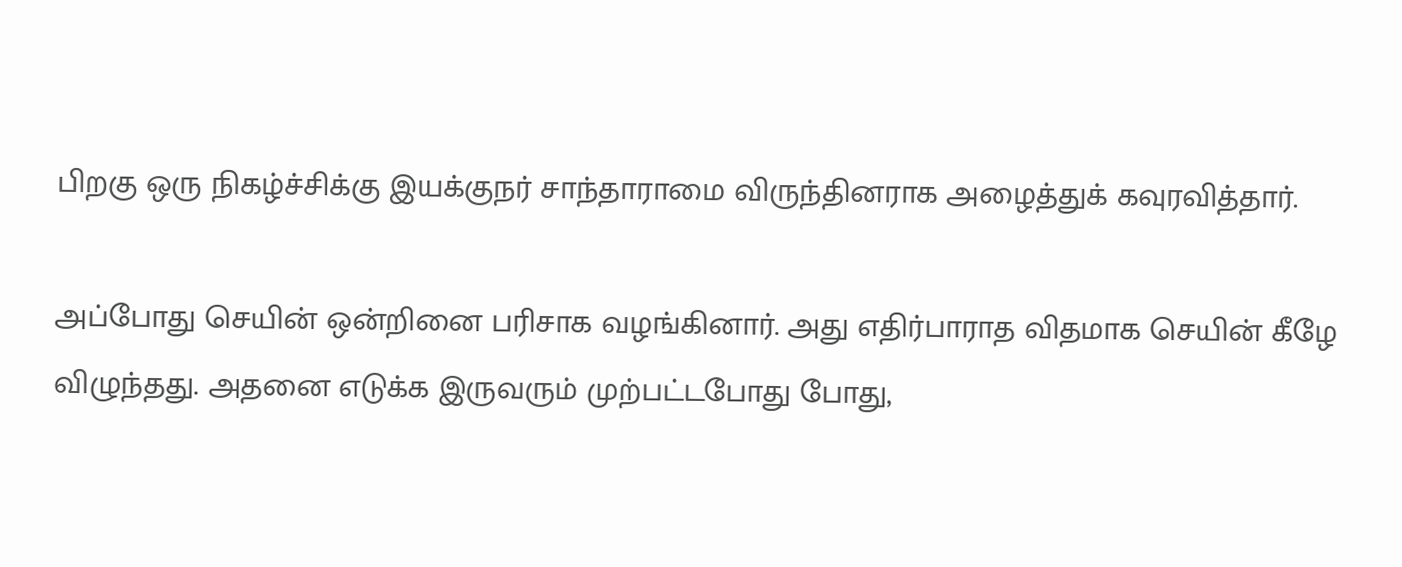பிறகு ஒரு நிகழ்ச்சிக்கு இயக்குநர் சாந்தாராமை விருந்தினராக அழைத்துக் கவுரவித்தார்.

அப்போது செயின் ஒன்றினை பரிசாக வழங்கினார். அது எதிர்பாராத விதமாக செயின் கீழே விழுந்தது. அதனை எடுக்க இருவரும் முற்பட்டபோது போது,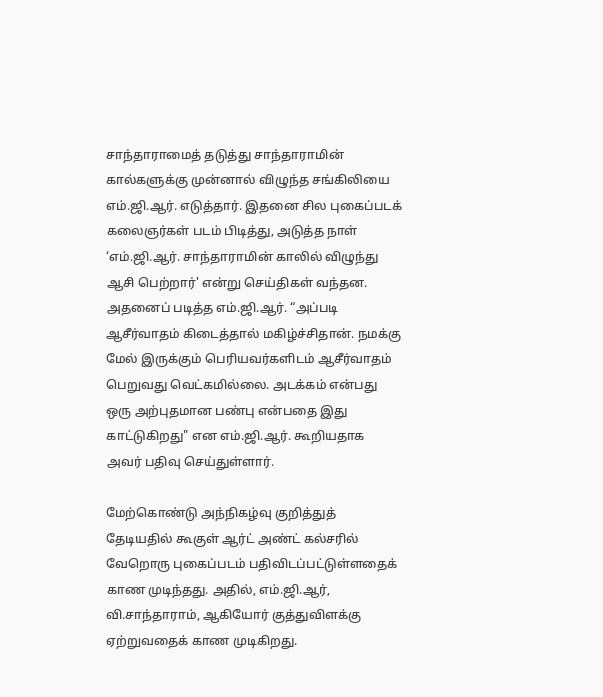சாந்தாராமைத் தடுத்து சாந்தாராமின் கால்களுக்கு முன்னால் விழுந்த சங்கிலியை எம்.ஜி.ஆர். எடுத்தார். இதனை சில புகைப்படக் கலைஞர்கள் படம் பிடித்து, அடுத்த நாள் ‘எம்.ஜி.ஆர். சாந்தாராமின் காலில் விழுந்து ஆசி பெற்றார்' என்று செய்திகள் வந்தன.
அதனைப் படித்த எம்.ஜி.ஆர். “அப்படி ஆசீர்வாதம் கிடைத்தால் மகிழ்ச்சிதான். நமக்கு மேல் இருக்கும் பெரியவர்களிடம் ஆசீர்வாதம் பெறுவது வெட்கமில்லை. அடக்கம் என்பது ஒரு அற்புதமான பண்பு என்பதை இது காட்டுகிறது" என எம்.ஜி.ஆர். கூறியதாக அவர் பதிவு செய்துள்ளார்.

மேற்கொண்டு அந்நிகழ்வு குறித்துத் தேடியதில் கூகுள் ஆர்ட் அண்ட் கல்சரில் வேறொரு புகைப்படம் பதிவிடப்பட்டுள்ளதைக் காண முடிந்தது. அதில், எம்.ஜி.ஆர், வி.சாந்தாராம், ஆகியோர் குத்துவிளக்கு ஏற்றுவதைக் காண முடிகிறது.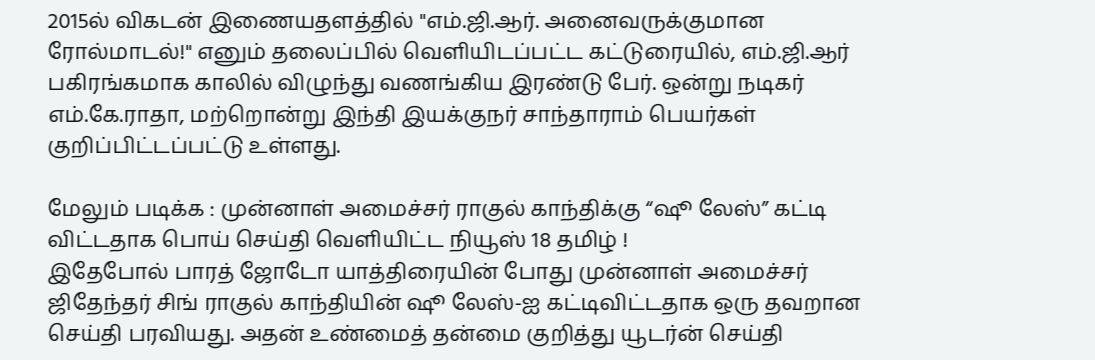2015ல் விகடன் இணையதளத்தில் "எம்.ஜி.ஆர். அனைவருக்குமான ரோல்மாடல்!" எனும் தலைப்பில் வெளியிடப்பட்ட கட்டுரையில், எம்.ஜி.ஆர் பகிரங்கமாக காலில் விழுந்து வணங்கிய இரண்டு பேர். ஒன்று நடிகர் எம்.கே.ராதா, மற்றொன்று இந்தி இயக்குநர் சாந்தாராம் பெயர்கள் குறிப்பிட்டப்பட்டு உள்ளது.

மேலும் படிக்க : முன்னாள் அமைச்சர் ராகுல் காந்திக்கு “ஷூ லேஸ்” கட்டி விட்டதாக பொய் செய்தி வெளியிட்ட நியூஸ் 18 தமிழ் !
இதேபோல் பாரத் ஜோடோ யாத்திரையின் போது முன்னாள் அமைச்சர் ஜிதேந்தர் சிங் ராகுல் காந்தியின் ஷூ லேஸ்-ஐ கட்டிவிட்டதாக ஒரு தவறான செய்தி பரவியது. அதன் உண்மைத் தன்மை குறித்து யூடர்ன் செய்தி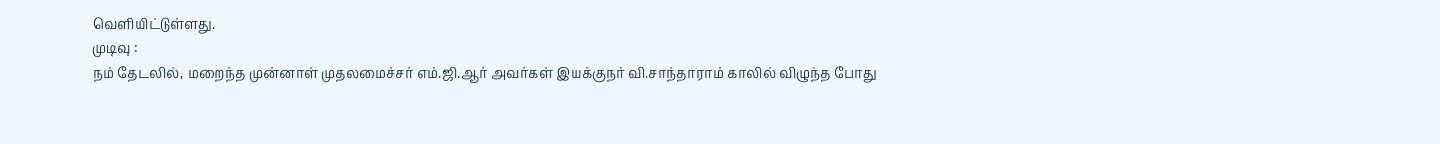வெளியிட்டுள்ளது.
முடிவு :
நம் தேடலில், மறைந்த முன்னாள் முதலமைச்சர் எம்.ஜி.ஆர் அவர்கள் இயக்குநர் வி.சாந்தாராம் காலில் விழுந்த போது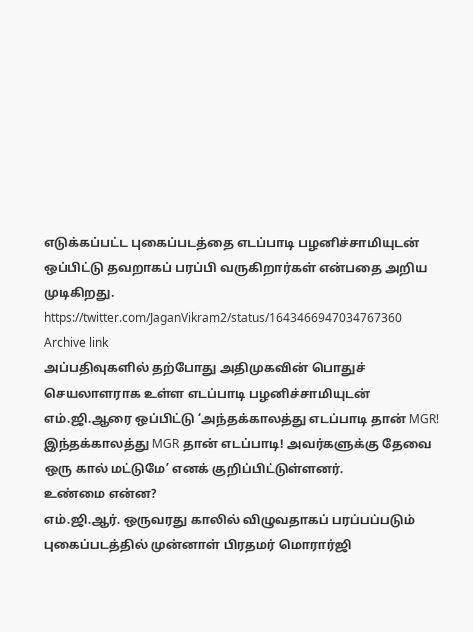எடுக்கப்பட்ட புகைப்படத்தை எடப்பாடி பழனிச்சாமியுடன் ஒப்பிட்டு தவறாகப் பரப்பி வருகிறார்கள் என்பதை அறிய முடிகிறது.
https://twitter.com/JaganVikram2/status/1643466947034767360
Archive link
அப்பதிவுகளில் தற்போது அதிமுகவின் பொதுச் செயலாளராக உள்ள எடப்பாடி பழனிச்சாமியுடன் எம்.ஜி.ஆரை ஒப்பிட்டு ‘அந்தக்காலத்து எடப்பாடி தான் MGR! இந்தக்காலத்து MGR தான் எடப்பாடி! அவர்களுக்கு தேவை ஒரு கால் மட்டுமே’ எனக் குறிப்பிட்டுள்ளனர்.
உண்மை என்ன?
எம்.ஜி.ஆர். ஒருவரது காலில் விழுவதாகப் பரப்பப்படும் புகைப்படத்தில் முன்னாள் பிரதமர் மொரார்ஜி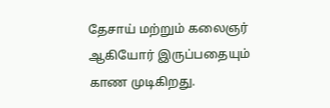தேசாய் மற்றும் கலைஞர் ஆகியோர் இருப்பதையும் காண முடிகிறது.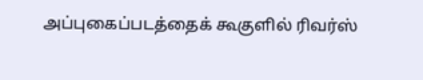அப்புகைப்படத்தைக் கூகுளில் ரிவர்ஸ்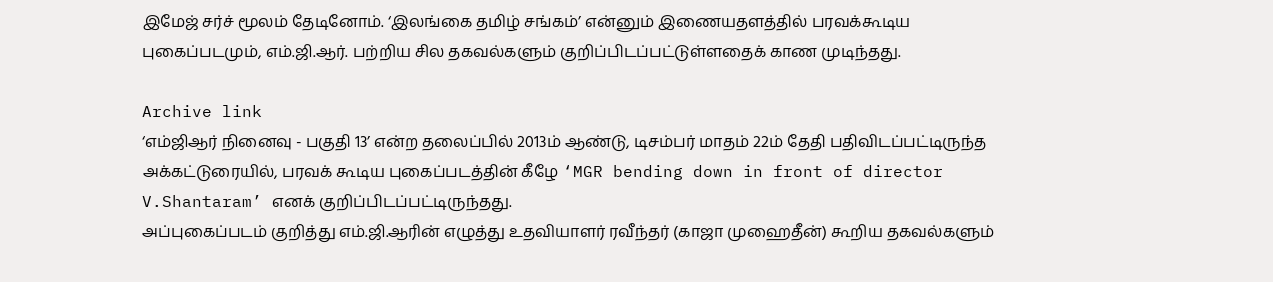இமேஜ் சர்ச் மூலம் தேடினோம். ‘இலங்கை தமிழ் சங்கம்’ என்னும் இணையதளத்தில் பரவக்கூடிய புகைப்படமும், எம்.ஜி.ஆர். பற்றிய சில தகவல்களும் குறிப்பிடப்பட்டுள்ளதைக் காண முடிந்தது.

Archive link
‘எம்ஜிஆர் நினைவு - பகுதி 13’ என்ற தலைப்பில் 2013ம் ஆண்டு, டிசம்பர் மாதம் 22ம் தேதி பதிவிடப்பட்டிருந்த அக்கட்டுரையில், பரவக் கூடிய புகைப்படத்தின் கீழே ‘MGR bending down in front of director V.Shantaram’ எனக் குறிப்பிடப்பட்டிருந்தது.
அப்புகைப்படம் குறித்து எம்.ஜி.ஆரின் எழுத்து உதவியாளர் ரவீந்தர் (காஜா முஹைதீன்) கூறிய தகவல்களும்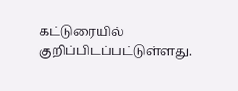கட்டுரையில் குறிப்பிடப்பட்டுள்ளது.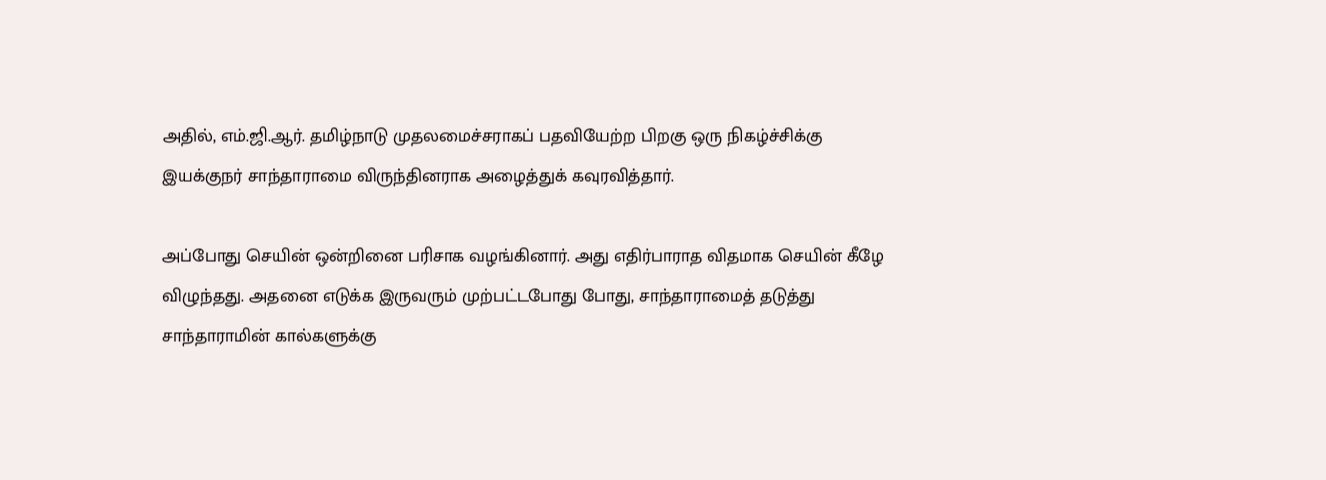அதில், எம்.ஜி.ஆர். தமிழ்நாடு முதலமைச்சராகப் பதவியேற்ற பிறகு ஒரு நிகழ்ச்சிக்கு இயக்குநர் சாந்தாராமை விருந்தினராக அழைத்துக் கவுரவித்தார்.

அப்போது செயின் ஒன்றினை பரிசாக வழங்கினார். அது எதிர்பாராத விதமாக செயின் கீழே விழுந்தது. அதனை எடுக்க இருவரும் முற்பட்டபோது போது, சாந்தாராமைத் தடுத்து சாந்தாராமின் கால்களுக்கு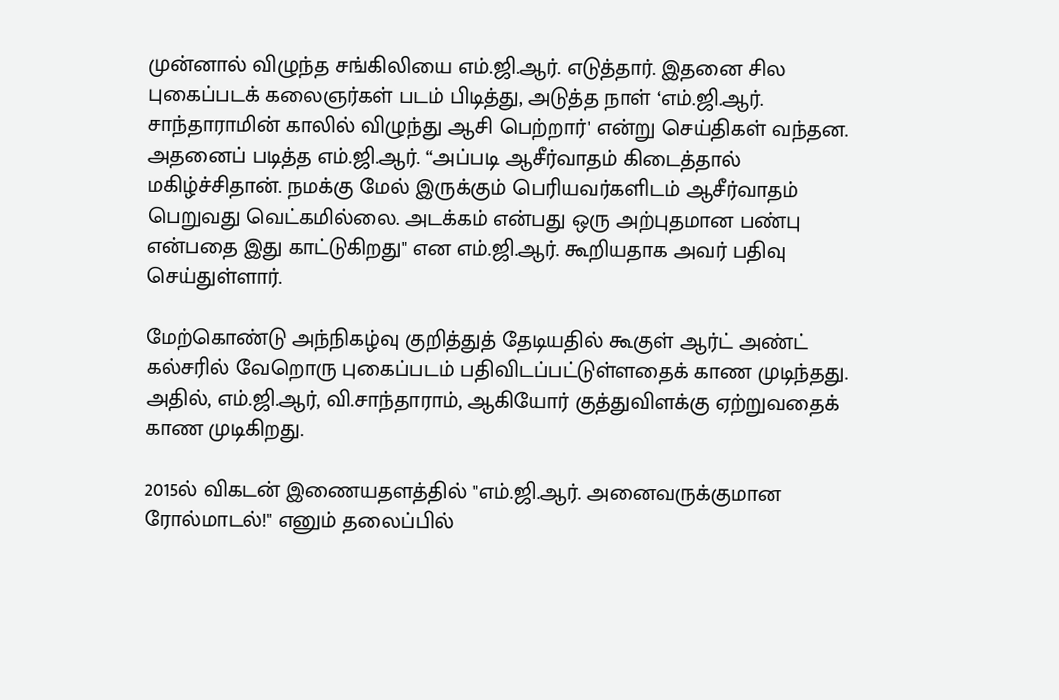முன்னால் விழுந்த சங்கிலியை எம்.ஜி.ஆர். எடுத்தார். இதனை சில புகைப்படக் கலைஞர்கள் படம் பிடித்து, அடுத்த நாள் ‘எம்.ஜி.ஆர். சாந்தாராமின் காலில் விழுந்து ஆசி பெற்றார்' என்று செய்திகள் வந்தன.
அதனைப் படித்த எம்.ஜி.ஆர். “அப்படி ஆசீர்வாதம் கிடைத்தால் மகிழ்ச்சிதான். நமக்கு மேல் இருக்கும் பெரியவர்களிடம் ஆசீர்வாதம் பெறுவது வெட்கமில்லை. அடக்கம் என்பது ஒரு அற்புதமான பண்பு என்பதை இது காட்டுகிறது" என எம்.ஜி.ஆர். கூறியதாக அவர் பதிவு செய்துள்ளார்.

மேற்கொண்டு அந்நிகழ்வு குறித்துத் தேடியதில் கூகுள் ஆர்ட் அண்ட் கல்சரில் வேறொரு புகைப்படம் பதிவிடப்பட்டுள்ளதைக் காண முடிந்தது. அதில், எம்.ஜி.ஆர், வி.சாந்தாராம், ஆகியோர் குத்துவிளக்கு ஏற்றுவதைக் காண முடிகிறது.

2015ல் விகடன் இணையதளத்தில் "எம்.ஜி.ஆர். அனைவருக்குமான ரோல்மாடல்!" எனும் தலைப்பில்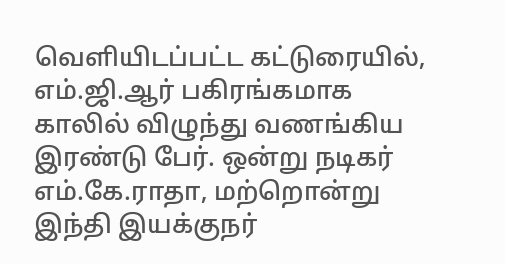வெளியிடப்பட்ட கட்டுரையில், எம்.ஜி.ஆர் பகிரங்கமாக காலில் விழுந்து வணங்கிய இரண்டு பேர். ஒன்று நடிகர் எம்.கே.ராதா, மற்றொன்று இந்தி இயக்குநர்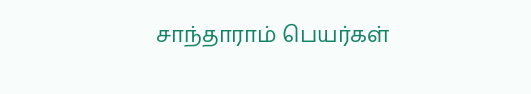சாந்தாராம் பெயர்கள்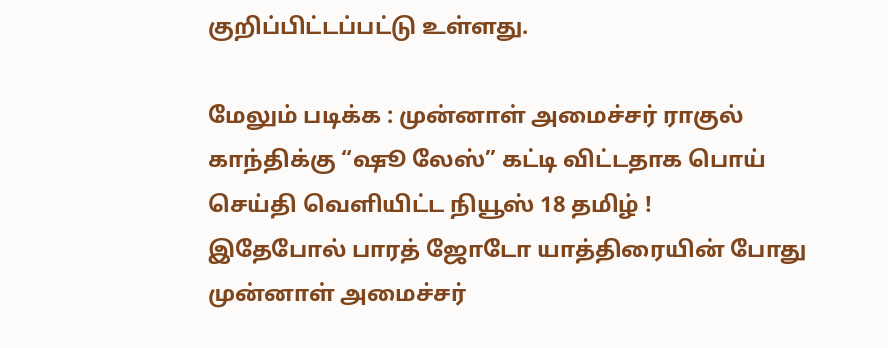குறிப்பிட்டப்பட்டு உள்ளது.

மேலும் படிக்க : முன்னாள் அமைச்சர் ராகுல் காந்திக்கு “ஷூ லேஸ்” கட்டி விட்டதாக பொய் செய்தி வெளியிட்ட நியூஸ் 18 தமிழ் !
இதேபோல் பாரத் ஜோடோ யாத்திரையின் போது முன்னாள் அமைச்சர்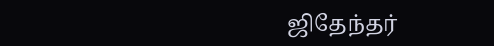ஜிதேந்தர்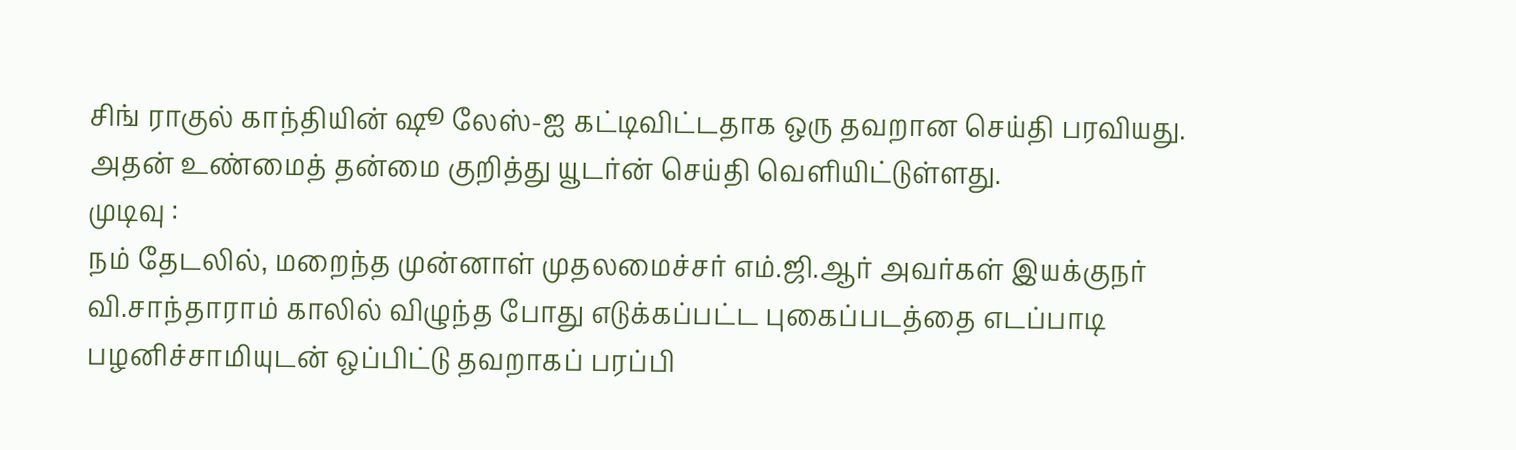சிங் ராகுல் காந்தியின் ஷூ லேஸ்-ஐ கட்டிவிட்டதாக ஒரு தவறான செய்தி பரவியது. அதன் உண்மைத் தன்மை குறித்து யூடர்ன் செய்தி வெளியிட்டுள்ளது.
முடிவு :
நம் தேடலில், மறைந்த முன்னாள் முதலமைச்சர் எம்.ஜி.ஆர் அவர்கள் இயக்குநர் வி.சாந்தாராம் காலில் விழுந்த போது எடுக்கப்பட்ட புகைப்படத்தை எடப்பாடி பழனிச்சாமியுடன் ஒப்பிட்டு தவறாகப் பரப்பி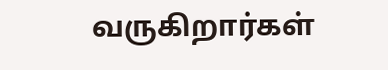வருகிறார்கள்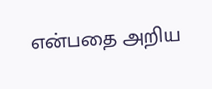என்பதை அறிய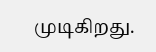முடிகிறது.